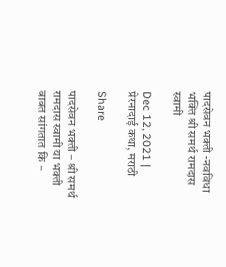पादसेवन भक्ती -नवविधा भक्ति श्री समर्थ रामदास स्वामी

Dec 12, 2021 | प्रेरनादाई कथा, मराठी

Share

पादसेवन भक्ती – श्री समर्थ रामदास स्वामी या भक्ती बाबत सांगतात कि –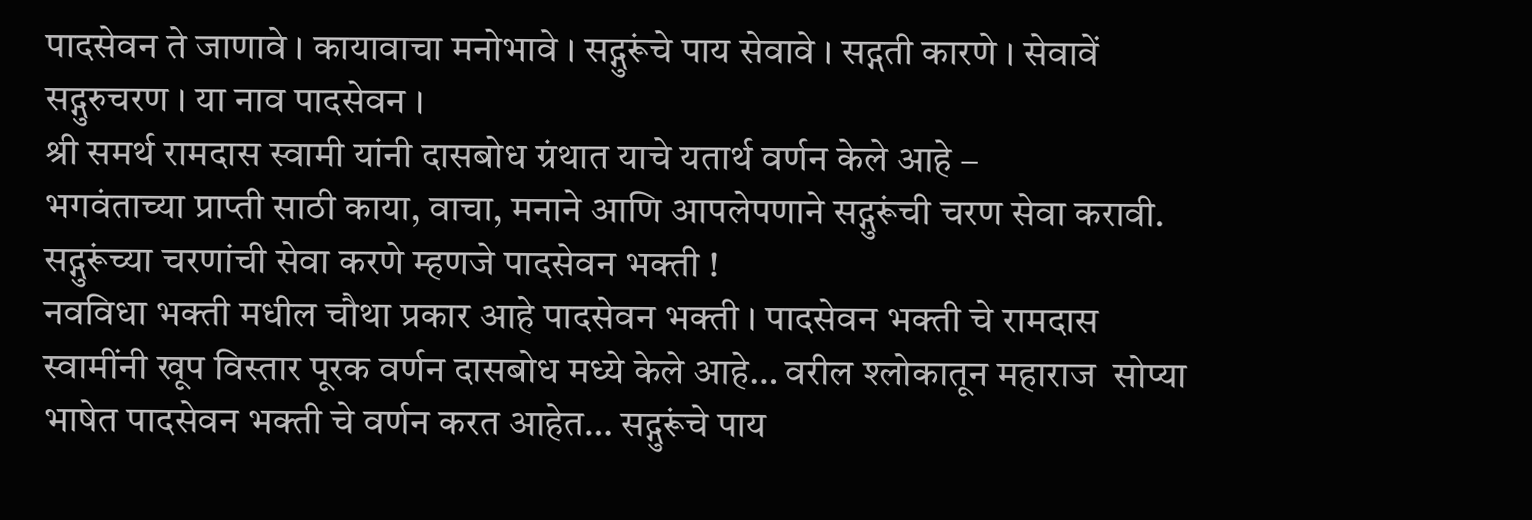पादसेवन ते जाणावे । कायावाचा मनोभावे । सद्गुरूंचे पाय सेवावे । सद्गती कारणे । सेवावें सद्गुरुचरण । या नाव पादसेवन ।
श्री समर्थ रामदास स्वामी यांनी दासबोध ग्रंथात याचे यतार्थ वर्णन केले आहे –
भगवंताच्या प्राप्ती साठी काया, वाचा, मनाने आणि आपलेपणाने सद्गुरूंची चरण सेवा करावी. सद्गुरूंच्या चरणांची सेवा करणे म्हणजे पादसेवन भक्ती !
नवविधा भक्ती मधील चौथा प्रकार आहे पादसेवन भक्ती । पादसेवन भक्ती चे रामदास स्वामींनी खूप विस्तार पूरक वर्णन दासबोध मध्ये केले आहे… वरील श्लोकातून महाराज  सोप्या भाषेत पादसेवन भक्ती चे वर्णन करत आहेत… सद्गुरूंचे पाय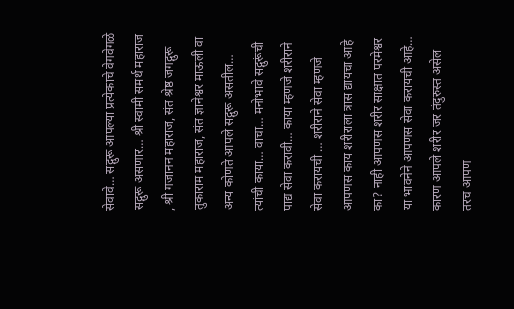सेवावे… सद्गुरू आपल्या प्रत्येकाचे वेगवेगळे सद्गुरू असणार… श्री स्वामी समर्थ महाराज , श्री गजानन महाराज, संत श्रेष्ठ जगद्गुरू तुकाराम महाराज, संत ज्ञानेश्वर माऊली वा अन्य कोणते आपले सद्गुरू असतील… त्यांची काया… वाचा… मनोभावे सद्गुरूंची पाद्य सेवा करावी… काया म्हणजे शरीराने सेवा करायची … शरीराने सेवा म्हणजे आपणस काय शरीराला त्रास द्यायचा आहे का? नाही आपणस शरीर साक्षात परमेश्वर या भावनेने आपणस सेवा करायची आहे… कारण आपले शरीर जर तंदुरुस्त असेल तरच आपण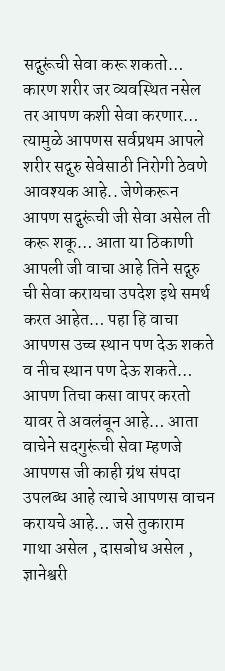सद्गुरूंची सेवा करू शकतो… कारण शरीर जर व्यवस्थित नसेल तर आपण कशी सेवा करणार… त्यामुळे आपणस सर्वप्रथम आपले शरीर सद्गुरु सेवेसाठी निरोगी ठेवणे आवश्यक आहे.. जेणेकरून आपण सद्गुरूंची जी सेवा असेल ती करू शकू… आता या ठिकाणी आपली जी वाचा आहे तिने सद्गुरु ची सेवा करायचा उपदेश इथे समर्थ करत आहेत… पहा हि वाचा आपणस उच्च स्थान पण देऊ शकते व नीच स्थान पण देऊ शकते… आपण तिचा कसा वापर करतो यावर ते अवलंबून आहे… आता वाचेने सदगुरूंची सेवा म्हणजे आपणस जी काही ग्रंथ संपदा उपलब्ध आहे त्याचे आपणस वाचन करायचे आहे… जसे तुकाराम गाथा असेल , दासबोध असेल , ज्ञानेश्वरी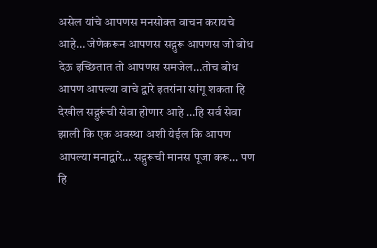असेल यांचे आपणस मनसोक्त वाचन करायचे आहे… जेणेकरून आपणस सद्गुरू आपणस जो बोध देऊ इच्छितात तो आपणस समजेल…तोच बोध आपण आपल्या वाचे द्वारे इतरांना सांगू शकता हि देखील सद्गुरूंची सेवा होणार आहे …हि सर्व सेवा झाली कि एक अवस्था अशी येईल कि आपण आपल्या मनाद्वारे… सद्गुरूची मानस पूजा करू… पण हि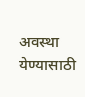अवस्था येण्यासाठी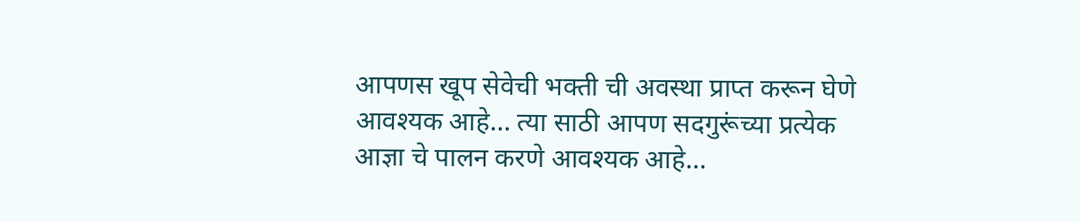आपणस खूप सेवेची भक्ती ची अवस्था प्राप्त करून घेणे आवश्यक आहे… त्या साठी आपण सदगुरूंच्या प्रत्येक आज्ञा चे पालन करणे आवश्यक आहे…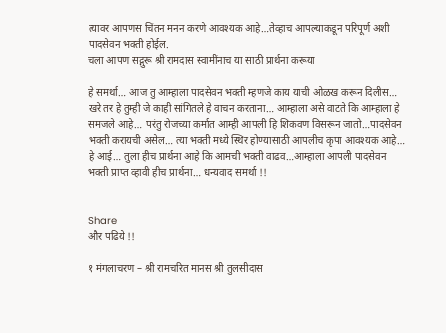त्यावर आपणस चिंतन मनन करणे आवश्यक आहे…तेव्हाच आपल्याकडून परिपूर्ण अशी पादसेवन भक्ती होईल.
चला आपण सद्गुरू श्री रामदास स्वामींनाच या साठी प्रार्थना करूया

हे समर्था… आज तु आम्हाला पादसेवन भक्ती म्हणजे काय याची ओळख करून दिलीस… खरे तर हे तुम्ही जे काही सांगितले हे वाचन करताना… आम्हाला असे वाटते कि आम्हाला हे समजले आहे… परंतु रोजच्या कर्मात आम्ही आपली हि शिकवण विसरून जातो…पादसेवन भक्ती करायची असेल… त्या भक्ती मध्ये स्थिर होण्यासाठी आपलीच कृपा आवश्यक आहे… हे आई… तुला हीच प्रार्थना आहे कि आमची भक्ती वाढव…आम्हाला आपली पादसेवन भक्ती प्राप्त व्हावी हीच प्रार्थना… धन्यवाद समर्था !!


Share
और पढिये !!

१ मंगलाचरण – श्री रामचरित मानस श्री तुलसीदास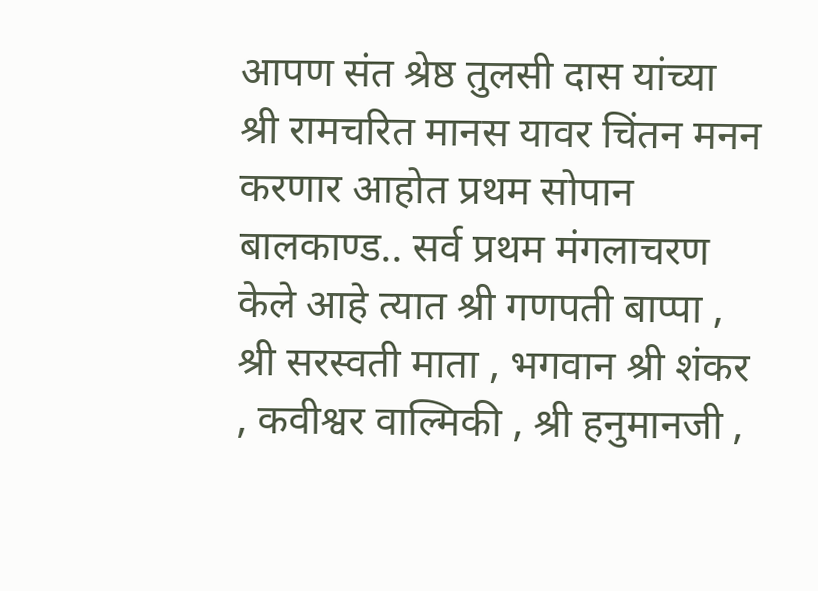आपण संत श्रेष्ठ तुलसी दास यांच्या श्री रामचरित मानस यावर चिंतन मनन करणार आहोत प्रथम सोपान बालकाण्ड.. सर्व प्रथम मंगलाचरण केले आहे त्यात श्री गणपती बाप्पा , श्री सरस्वती माता , भगवान श्री शंकर , कवीश्वर वाल्मिकी , श्री हनुमानजी ,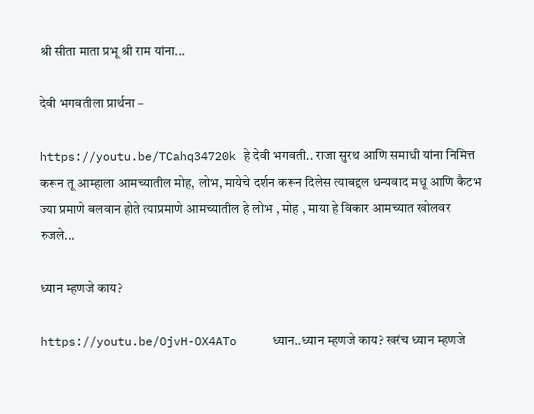श्री सीता माता प्रभू श्री राम यांना...

देवी भगवतीला प्रार्थना –

https://youtu.be/TCahq34720k हे देवी भगवती.. राजा सुरथ आणि समाधी यांना निमित्त करून तू आम्हाला आमच्यातील मोह, लोभ, मायेचे दर्शन करून दिलेस त्याबद्दल धन्यवाद मधू आणि कैटभ ज्या प्रमाणे बलवान होते त्याप्रमाणे आमच्यातील हे लोभ , मोह , माया हे विकार आमच्यात खोलवर रुजले...

ध्यान म्हणजे काय?

https://youtu.be/OjvH-OX4ATo     ध्यान..ध्यान म्हणजे काय? खरंच ध्यान म्हणजे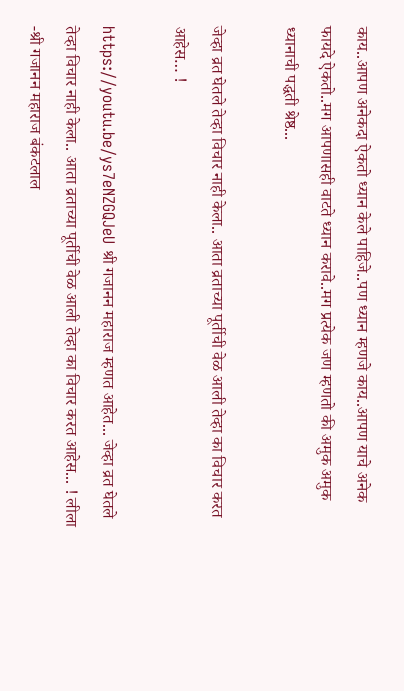काय..आपण अनेकदा ऐकतो ध्यान केले पाहिजे..पण ध्यान म्हणजे काय..आपण याचे अनेक फायदे ऐकतो..मग आपणासही वाटते ध्यान करावे..मग प्रत्येक जण म्हणतो की अमुक अमुक ध्यानाची पद्धती श्रेष्ठ...

जेव्हा व्रत घेतले तेव्हा विचार नाही केला.. आता व्रताच्या पूर्तीची वेळ आली तेव्हा का विचार करत आहेस… !

https://youtu.be/ys7eNZGQJeU श्री गजानन महाराज म्हणत आहेत... जेव्हा व्रत घेतले तेव्हा विचार नाही केला.. आता व्रताच्या पूर्तीची वेळ आली तेव्हा का विचार करत आहेस... ! लीला -श्री गजानन महाराज बंकटलाल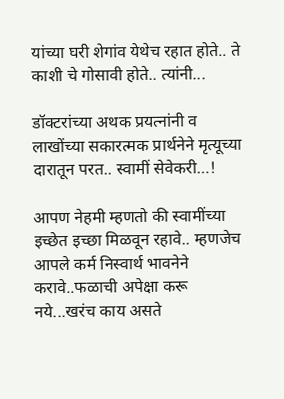यांच्या घरी शेगांव येथेच रहात होते.. ते काशी चे गोसावी होते.. त्यांनी...

डॉक्टरांच्या अथक प्रयत्नांनी व लाखोंच्या सकारत्मक प्रार्थनेने मृत्यूच्या दारातून परत.. स्वामीं सेवेकरी…!

आपण नेहमी म्हणतो की स्वामींच्या इच्छेत इच्छा मिळवून रहावे.. म्हणजेच आपले कर्म निस्वार्थ भावनेने करावे..फळाची अपेक्षा करू नये...खरंच काय असते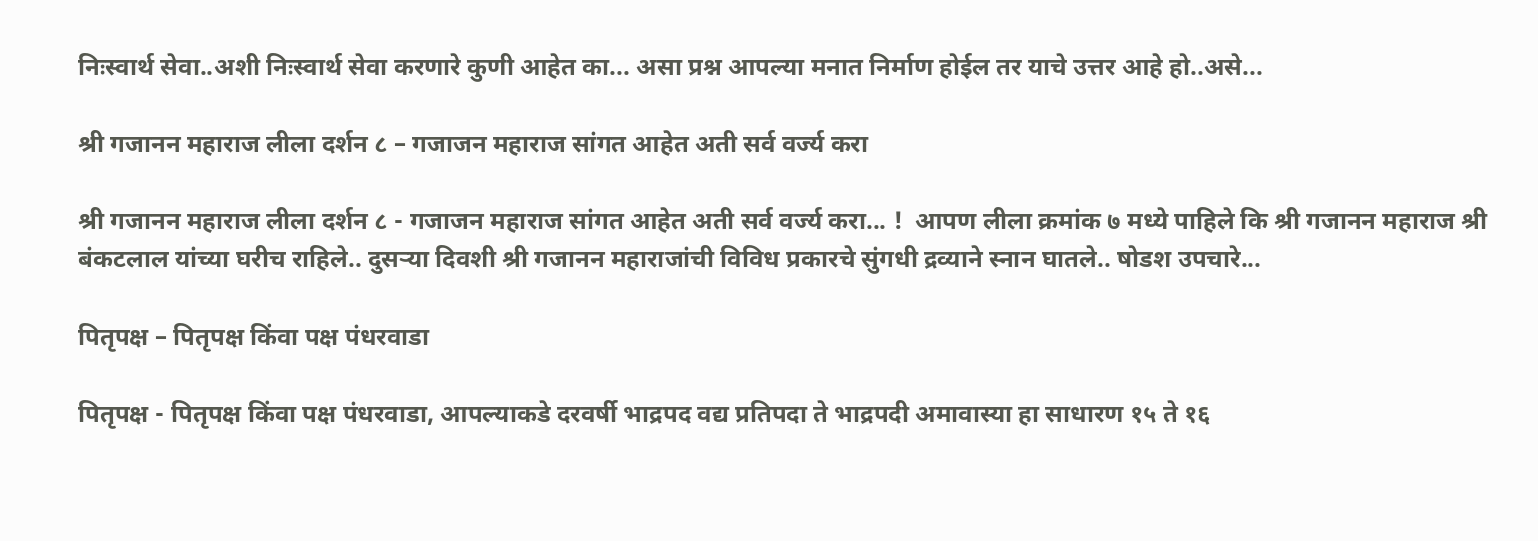निःस्वार्थ सेवा..अशी निःस्वार्थ सेवा करणारे कुणी आहेत का... असा प्रश्न आपल्या मनात निर्माण होईल तर याचे उत्तर आहे हो..असे...

श्री गजानन महाराज लीला दर्शन ८ – गजाजन महाराज सांगत आहेत अती सर्व वर्ज्य करा

श्री गजानन महाराज लीला दर्शन ८ - गजाजन महाराज सांगत आहेत अती सर्व वर्ज्य करा... !  आपण लीला क्रमांक ७ मध्ये पाहिले कि श्री गजानन महाराज श्री बंकटलाल यांच्या घरीच राहिले.. दुसऱ्या दिवशी श्री गजानन महाराजांची विविध प्रकारचे सुंगधी द्रव्याने स्नान घातले.. षोडश उपचारे...

पितृपक्ष – पितृपक्ष किंवा पक्ष पंधरवाडा

पितृपक्ष - पितृपक्ष किंवा पक्ष पंधरवाडा, आपल्याकडे दरवर्षी भाद्रपद वद्य प्रतिपदा ते भाद्रपदी अमावास्या हा साधारण १५ ते १६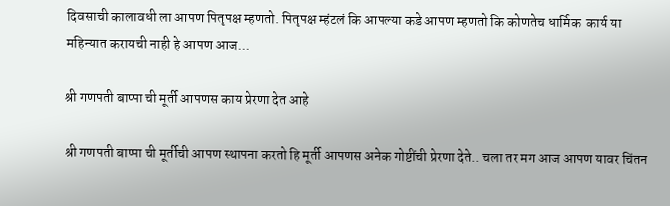दिवसाची कालावधी ला आपण पितृपक्ष म्हणतो. पितृपक्ष म्हंटलं कि आपल्या कडे आपण म्हणतो कि कोणतेच धार्मिक  कार्य या महिन्यात करायची नाही हे आपण आज...

श्री गणपती बाप्पा ची मूर्ती आपणस काय प्रेरणा देत आहे

श्री गणपती बाप्पा ची मूर्तीची आपण स्थापना करतो हि मूर्ती आपणस अनेक गोष्टींची प्रेरणा देते.. चला तर मग आज आपण यावर चिंतन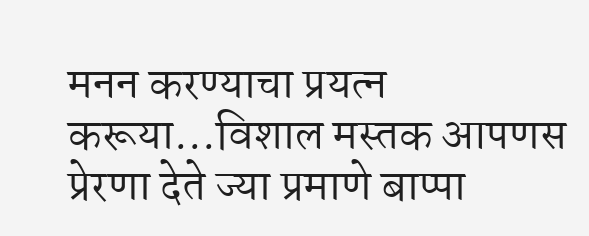मनन करण्याचा प्रयत्न करूया...विशाल मस्तक आपणस प्रेरणा देते ज्या प्रमाणे बाप्पा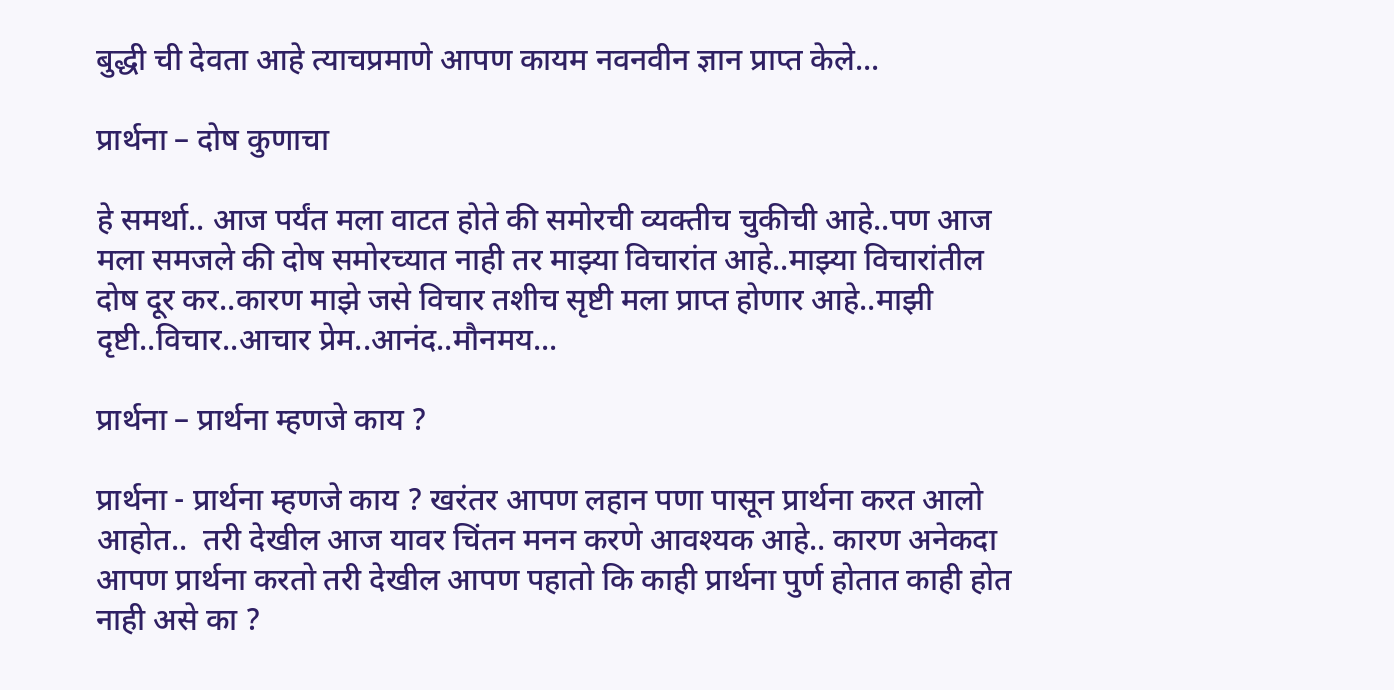बुद्धी ची देवता आहे त्याचप्रमाणे आपण कायम नवनवीन ज्ञान प्राप्त केले...

प्रार्थना – दोष कुणाचा

हे समर्था.. आज पर्यंत मला वाटत होते की समोरची व्यक्तीच चुकीची आहे..पण आज मला समजले की दोष समोरच्यात नाही तर माझ्या विचारांत आहे..माझ्या विचारांतील दोष दूर कर..कारण माझे जसे विचार तशीच सृष्टी मला प्राप्त होणार आहे..माझी दृष्टी..विचार..आचार प्रेम..आनंद..मौनमय...

प्रार्थना – प्रार्थना म्हणजे काय ?

प्रार्थना - प्रार्थना म्हणजे काय ? खरंतर आपण लहान पणा पासून प्रार्थना करत आलो आहोत..  तरी देखील आज यावर चिंतन मनन करणे आवश्यक आहे.. कारण अनेकदा आपण प्रार्थना करतो तरी देखील आपण पहातो कि काही प्रार्थना पुर्ण होतात काही होत नाही असे का ?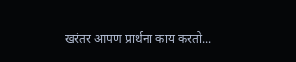खरंतर आपण प्रार्थना काय करतो...